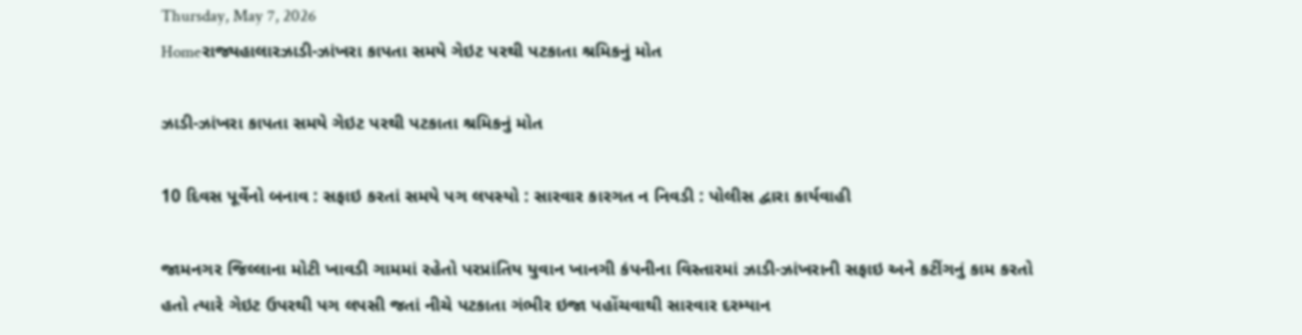Thursday, May 7, 2026
Homeરાજ્યહાલારઝાડી-ઝાંખરા કાપતા સમયે ગેઇટ પરથી પટકાતા શ્રમિકનું મોત

ઝાડી-ઝાંખરા કાપતા સમયે ગેઇટ પરથી પટકાતા શ્રમિકનું મોત

10 દિવસ પૂર્વેનો બનાવ : સફાઇ કરતાં સમયે પગ લપસ્યો : સારવાર કારગત ન નિવડી : પોલીસ દ્વારા કાર્યવાહી

જામનગર જિલ્લાના મોટી ખાવડી ગામમાં રહેતો પરપ્રાંતિય યુવાન ખાનગી કંપનીના વિસ્તારમાં ઝાડી-ઝાંખરાની સફાઇ અને કટીંગનું કામ કરતો હતો ત્યારે ગેઇટ ઉપરથી પગ લપસી જતાં નીચે પટકાતા ગંભીર ઇજા પહોંચવાથી સારવાર દરમ્યાન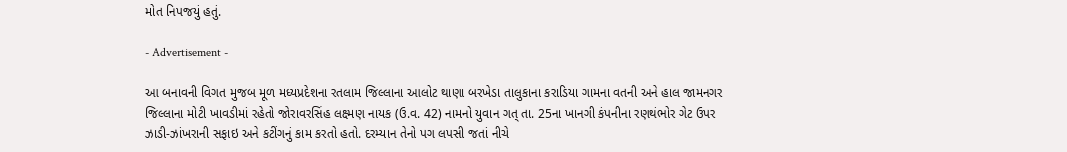મોત નિપજયું હતું.

- Advertisement -

આ બનાવની વિગત મુજબ મૂળ મધ્યપ્રદેશના રતલામ જિલ્લાના આલોટ થાણા બરખેડા તાલુકાના કરાડિયા ગામના વતની અને હાલ જામનગર જિલ્લાના મોટી ખાવડીમાં રહેતો જોરાવરસિંહ લક્ષ્મણ નાયક (ઉ.વ. 42) નામનો યુવાન ગત્ તા. 25ના ખાનગી કંપનીના રણથંભોર ગેટ ઉપર ઝાડી-ઝાંખરાની સફાઇ અને કટીંગનું કામ કરતો હતો. દરમ્યાન તેનો પગ લપસી જતાં નીચે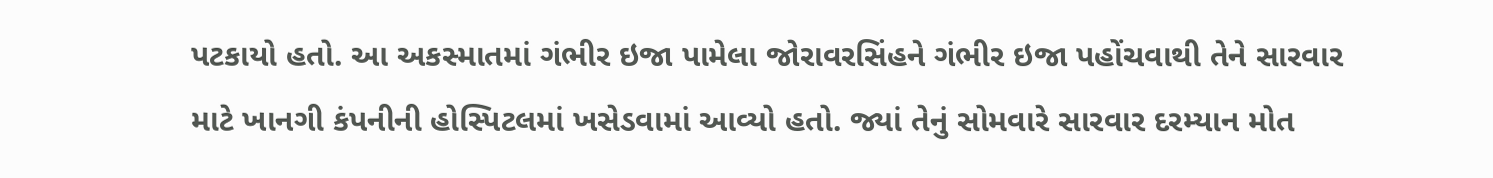પટકાયો હતો. આ અકસ્માતમાં ગંભીર ઇજા પામેલા જોરાવરસિંહને ગંભીર ઇજા પહોંચવાથી તેને સારવાર માટે ખાનગી કંપનીની હોસ્પિટલમાં ખસેડવામાં આવ્યો હતો. જ્યાં તેનું સોમવારે સારવાર દરમ્યાન મોત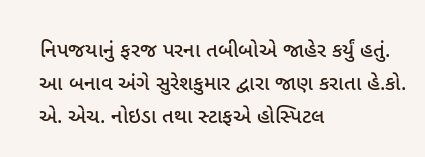નિપજયાનું ફરજ પરના તબીબોએ જાહેર કર્યું હતું. આ બનાવ અંગે સુરેશકુમાર દ્વારા જાણ કરાતા હે.કો. એ. એચ. નોઇડા તથા સ્ટાફએ હોસ્પિટલ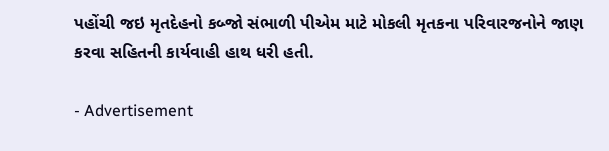પહોંચી જઇ મૃતદેહનો કબ્જો સંભાળી પીએમ માટે મોકલી મૃતકના પરિવારજનોને જાણ કરવા સહિતની કાર્યવાહી હાથ ધરી હતી.

- Advertisement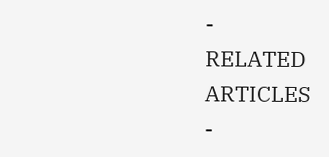-
RELATED ARTICLES
-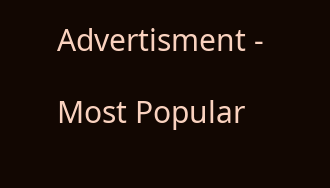Advertisment -

Most Popular